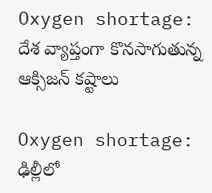Oxygen shortage: దేశ వ్యాప్తంగా కొనసాగుతున్న ఆక్సిజన్ కష్టాలు

Oxygen shortage: ఢిల్లీలో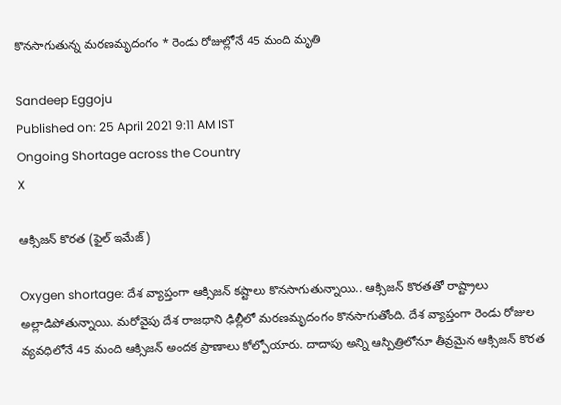కొనసాగుతున్న మరణమృదంగం * రెండు రోజుల్లోనే 45 మంది మృతి

Sandeep Eggoju
Published on: 25 April 2021 9:11 AM IST
Ongoing Shortage across the Country
X

ఆక్సిజన్ కొరత (ఫైల్ ఇమేజ్)

Oxygen shortage: దేశ వ్యాప్తంగా ఆక్సిజన్ కష్టాలు కొనసాగుతున్నాయి.. ఆక్సిజన్ కొరతతో రాష్ట్రాలు అల్లాడిపోతున్నాయి. మరోవైపు దేశ రాజధాని ఢిల్లీలో మరణమృదంగం కొనసాగుతోంది. దేశ వ్యాప్తంగా రెండు రోజుల వ్యవధిలోనే 45 మంది ఆక్సిజన్ అందక ప్రాణాలు కోల్పోయారు. దాదాపు అన్ని ఆస్పిత్రిలోనూ తీవ్రమైన ఆక్సిజన్ కొరత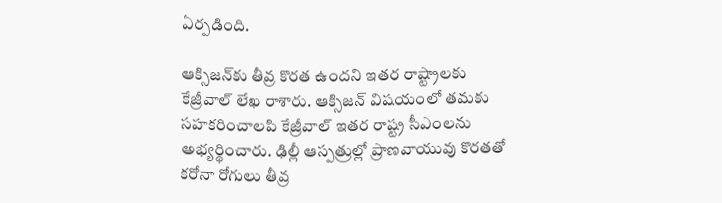ఏర్పడింది.

ఆక్సిజన్‌కు తీవ్ర కొరత ఉందని ఇతర రాష్ట్రాలకు కేజ్రీవాల్ లేఖ రాశారు. ఆక్సిజన్ విష‍యంలో తమకు సహకరించాలపి కేజ్రీవాల్‌ ఇతర రాష్ట్ర సీఎంలను అభ్యర్థించారు. ఢిల్లీ ఆస్పత్రుల్లో ప్రాణవాయువు కొరతతో కరోనా రోగులు తీవ్ర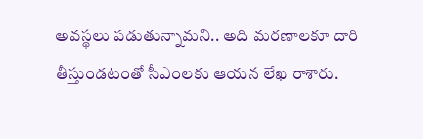అవస్థలు పడుతున్నామని.. అది మరణాలకూ దారి తీస్తుండటంతో సీఎంలకు ఆయన లేఖ రాశారు.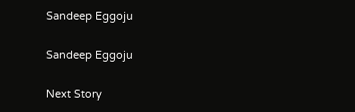Sandeep Eggoju

Sandeep Eggoju

Next Story